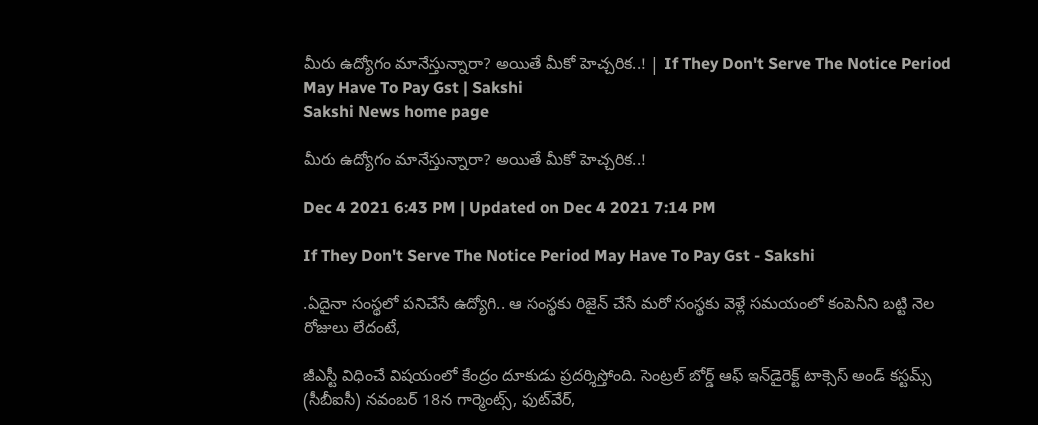మీరు ఉద్యోగం మానేస్తున్నారా? అయితే మీకో హెచ్చరిక..! | If They Don't Serve The Notice Period May Have To Pay Gst | Sakshi
Sakshi News home page

మీరు ఉద్యోగం మానేస్తున్నారా? అయితే మీకో హెచ్చరిక..!

Dec 4 2021 6:43 PM | Updated on Dec 4 2021 7:14 PM

If They Don't Serve The Notice Period May Have To Pay Gst - Sakshi

.ఏదైనా సంస్థలో పనిచేసే ఉద్యోగి.. ఆ సంస్థకు రిజైన్‌ చేసే మరో సంస్థకు వెళ్లే సమయంలో కంపెనీని బట్టి నెల రోజులు లేదంటే,

జీఎస్టీ విధించే విషయంలో కేంద్రం దూకుడు ప్రదర్శిస్తోంది. సెంట్రల్ బోర్డ్ ఆఫ్ ఇన్‌డైరెక్ట్ టాక్సెస్ అండ్ కస్టమ్స్ (సీబీఐసీ) నవంబర్ 18న గార్మెంట్స్‌, ఫుట్‌వేర్‌,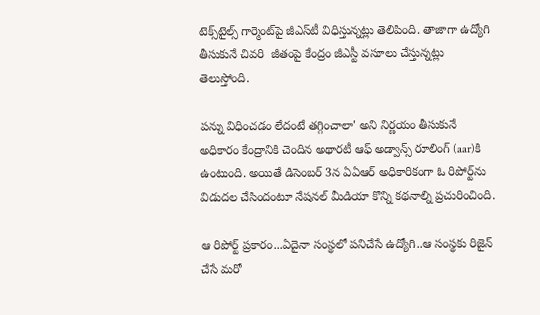టెక్స్‌టైల్స్‌ గార్మెంట్‌పై జీఎస్‌టీ విధిస్తున్నట్లు తెలిపింది. తాజాగా ఉద్యోగి తీసుకునే చివరి  జీతంపై కేంద్రం జీఎస్టీ వసూలు చేస్తున్నట్లు తెలుస్తోంది.

పన్ను విధించడం లేదంటే తగ్గించాలా' అని నిర్ణయం తీసుకునే అధికారం కేంద్రానికి చెందిన అథారటీ ఆఫ్‌ అడ్వాన్స్‌ రూలింగ్‌ (aar)కి ఉంటుంది. అయితే డిసెంబర్‌ 3న ఏఏఆర్‌ అధికారికంగా ఓ రిపోర్ట్‌ను విడుదల చేసిందంటూ నేషనల్‌ మీడియా కొన్ని కథనాల్ని ప్రచురించింది.

ఆ రిపోర్ట్‌ ప్రకారం...ఏదైనా సంస్థలో పనిచేసే ఉద్యోగి..ఆ సంస్థకు రిజైన్‌ చేసే మరో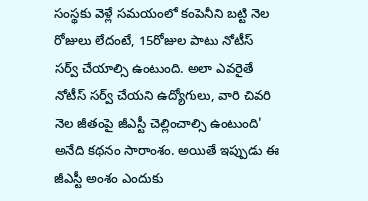సంస్థకు వెళ్లే సమయంలో కంపెనీని బట్టి నెల రోజులు లేదంటే, 15రోజుల పాటు నోటీస్‌ సర్వ్‌ చేయాల్సి ఉంటుంది. అలా ఎవరైతే నోటీస్‌ సర్వ్‌ చేయని ఉద్యోగులు, వారి చివరి నెల జీతంపై జీఎస్టీ చెల్లించాల్సి ఉంటుంది' అనేది కథనం సారాంశం. అయితే ఇప్పుడు ఈ జీఎస్టీ అంశం ఎందుకు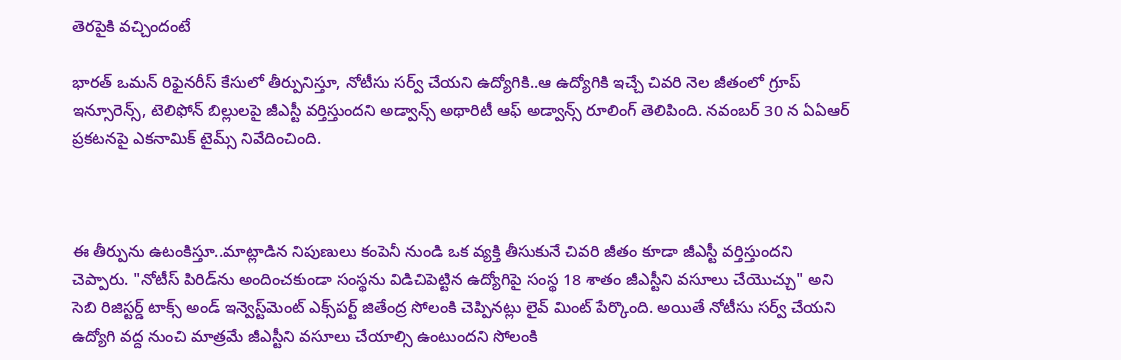తెరపైకి వచ్చిందంటే

భారత్ ఒమన్ రిఫైనరీస్ కేసులో తీర్పునిస్తూ, నోటీసు సర్వ్‌ చేయని ఉద్యోగికి..ఆ ఉద్యోగికి ఇచ్చే చివరి నెల జీతంలో గ్రూప్ ఇన్సూరెన్స్, టెలిఫోన్ బిల్లులపై జీఎస్టీ వర్తిస్తుందని అడ్వాన్స్ అథారిటీ ఆఫ్ అడ్వాన్స్ రూలింగ్ తెలిపింది. నవంబర్ 30 న ఏఏఆర్‌ ప్రకటనపై ఎకనామిక్ టైమ్స్ నివేదించింది.



ఈ తీర్పును ఉటంకిస్తూ..మాట్లాడిన నిపుణులు కంపెనీ నుండి ఒక వ్యక్తి తీసుకునే చివరి జీతం కూడా జీఎస్టీ వర్తిస్తుందని చెప్పారు. "నోటీస్ పిరిడ్‌ను అందించకుండా సంస్థను విడిచిపెట్టిన ఉద్యోగిపై సంస్థ 18 శాతం జీఎస్టీని వసూలు చేయొచ్చు" అని సెబి రిజిస్టర్డ్ టాక్స్ అండ్ ఇన్వెస్ట్‌మెంట్ ఎక్స్‌పర్ట్ జితేంద్ర సోలంకి చెప్పినట్లు లైవ్‌ మింట్‌ పేర్కొంది. అయితే నోటీసు సర్వ్‌ చేయని ఉద్యోగి వద్ద నుంచి మాత్రమే జీఎస్టీని వసూలు చేయాల్సి ఉంటుందని సోలంకి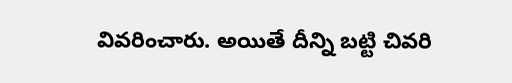వివరించారు. అయితే దీన్ని బట్టి చివరి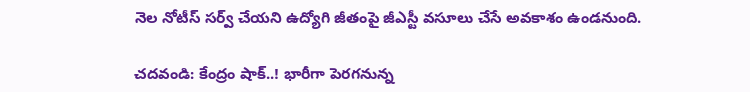నెల నోటీస్‌ సర్వ్‌ చేయని ఉద్యోగి జీతంపై జీఎస్టీ వసూలు చేసే అవకాశం ఉండనుంది.

చదవండి: కేంద్రం షాక్‌..! భారీగా పెరగనున్న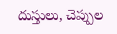దుస్తులు, చెప్పుల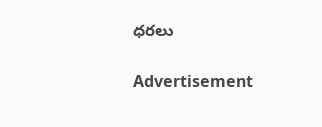ధరలు

Advertisement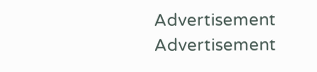Advertisement
Advertisement